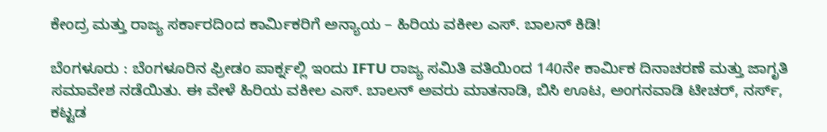ಕೇಂದ್ರ ಮತ್ತು ರಾಜ್ಯ ಸರ್ಕಾರದಿಂದ ಕಾರ್ಮಿಕರಿಗೆ ಅನ್ಯಾಯ – ಹಿರಿಯ ವಕೀಲ ಎಸ್. ಬಾಲನ್ ಕಿಡಿ!

ಬೆಂಗಳೂರು : ಬೆಂಗಳೂರಿನ ಫ್ರೀಡಂ ಪಾರ್ಕ್ನಲ್ಲಿ ಇಂದು IFTU ರಾಜ್ಯ ಸಮಿತಿ ವತಿಯಿಂದ 140ನೇ ಕಾರ್ಮಿಕ ದಿನಾಚರಣೆ ಮತ್ತು ಜಾಗೃತಿ ಸಮಾವೇಶ ನಡೆಯಿತು. ಈ ವೇಳೆ ಹಿರಿಯ ವಕೀಲ ಎಸ್. ಬಾಲನ್ ಅವರು ಮಾತನಾಡಿ, ಬಿಸಿ ಊಟ, ಅಂಗನವಾಡಿ ಟೀಚರ್, ನರ್ಸ್, ಕಟ್ಟಡ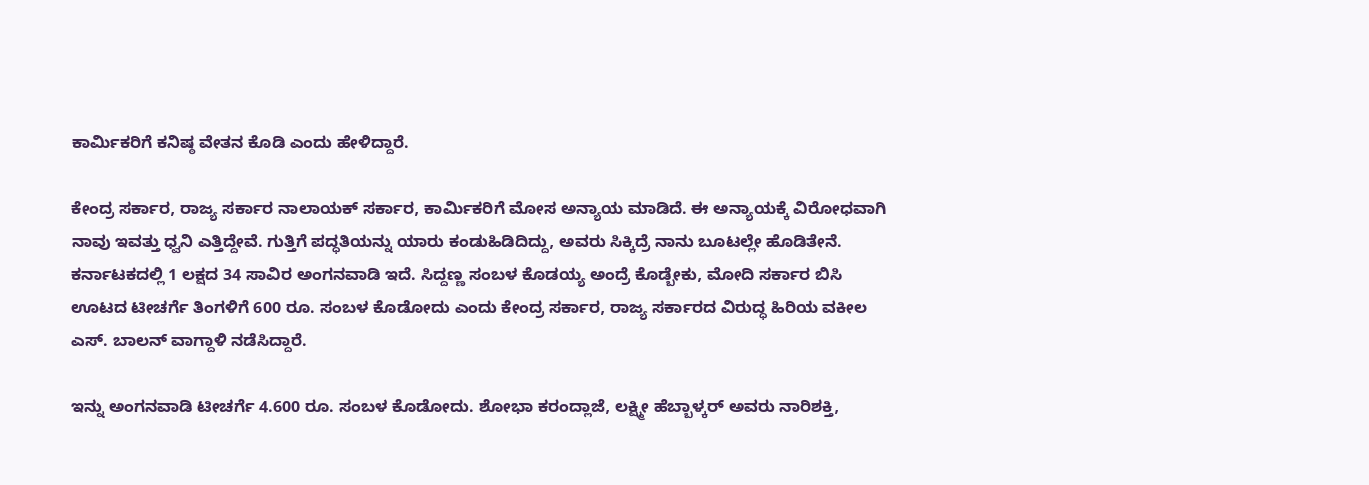ಕಾರ್ಮಿಕರಿಗೆ ಕನಿಷ್ಠ ವೇತನ ಕೊಡಿ ಎಂದು ಹೇಳಿದ್ದಾರೆ.

ಕೇಂದ್ರ ಸರ್ಕಾರ, ರಾಜ್ಯ ಸರ್ಕಾರ ನಾಲಾಯಕ್ ಸರ್ಕಾರ, ಕಾರ್ಮಿಕರಿಗೆ ಮೋಸ ಅನ್ಯಾಯ ಮಾಡಿದೆ. ಈ ಅನ್ಯಾಯಕ್ಕೆ ವಿರೋಧವಾಗಿ ನಾವು ಇವತ್ತು ಧ್ವನಿ ಎತ್ತಿದ್ದೇವೆ. ಗುತ್ತಿಗೆ ಪದ್ಧತಿಯನ್ನು ಯಾರು ಕಂಡುಹಿಡಿದಿದ್ದು, ಅವರು ಸಿಕ್ಕಿದ್ರೆ ನಾನು ಬೂಟಲ್ಲೇ ಹೊಡಿತೇನೆ. ಕರ್ನಾಟಕದಲ್ಲಿ 1 ಲಕ್ಷದ 34 ಸಾವಿರ ಅಂಗನವಾಡಿ ಇದೆ. ಸಿದ್ದಣ್ಣ ಸಂಬಳ ಕೊಡಯ್ಯ ಅಂದ್ರೆ ಕೊಡ್ಬೇಕು, ಮೋದಿ ಸರ್ಕಾರ ಬಿಸಿ ಊಟದ ಟೀಚರ್ಗೆ ತಿಂಗಳಿಗೆ 600 ರೂ. ಸಂಬಳ ಕೊಡೋದು ಎಂದು ಕೇಂದ್ರ ಸರ್ಕಾರ, ರಾಜ್ಯ ಸರ್ಕಾರದ ವಿರುದ್ಧ ಹಿರಿಯ ವಕೀಲ ಎಸ್. ಬಾಲನ್ ವಾಗ್ದಾಳಿ ನಡೆಸಿದ್ದಾರೆ.

ಇನ್ನು ಅಂಗನವಾಡಿ ಟೀಚರ್ಗೆ 4.600 ರೂ. ಸಂಬಳ ಕೊಡೋದು. ಶೋಭಾ ಕರಂದ್ಲಾಜೆ, ಲಕ್ಷ್ಮೀ ಹೆಬ್ಬಾಳ್ಕರ್ ಅವರು ನಾರಿಶಕ್ತಿ,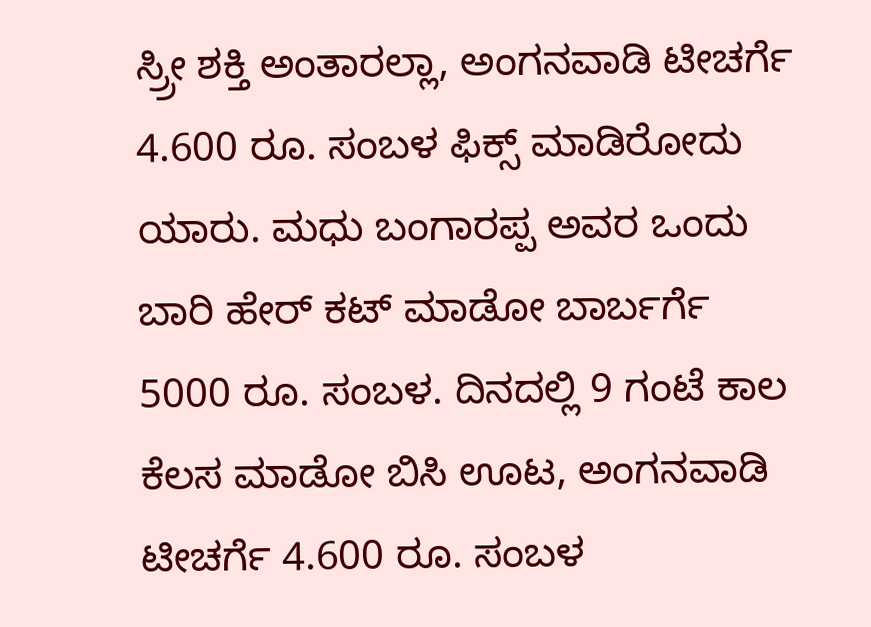ಸ್ರ್ರೀ ಶಕ್ತಿ ಅಂತಾರಲ್ಲಾ, ಅಂಗನವಾಡಿ ಟೀಚರ್ಗೆ 4.600 ರೂ. ಸಂಬಳ ಫಿಕ್ಸ್ ಮಾಡಿರೋದು ಯಾರು. ಮಧು ಬಂಗಾರಪ್ಪ ಅವರ ಒಂದು ಬಾರಿ ಹೇರ್ ಕಟ್ ಮಾಡೋ ಬಾರ್ಬರ್ಗೆ 5000 ರೂ. ಸಂಬಳ. ದಿನದಲ್ಲಿ 9 ಗಂಟೆ ಕಾಲ ಕೆಲಸ ಮಾಡೋ ಬಿಸಿ ಊಟ, ಅಂಗನವಾಡಿ ಟೀಚರ್ಗೆ 4.600 ರೂ. ಸಂಬಳ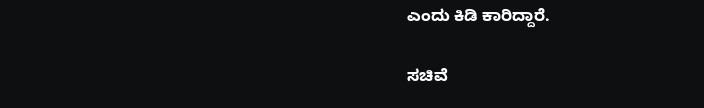ಎಂದು ಕಿಡಿ ಕಾರಿದ್ದಾರೆ.

ಸಚಿವೆ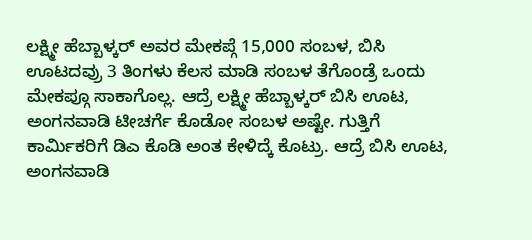ಲಕ್ಷ್ಮೀ ಹೆಬ್ಬಾಳ್ಕರ್ ಅವರ ಮೇಕಪ್ಗೆ 15,000 ಸಂಬಳ, ಬಿಸಿ ಊಟದವ್ರು 3 ತಿಂಗಳು ಕೆಲಸ ಮಾಡಿ ಸಂಬಳ ತೆಗೊಂಡ್ರೆ ಒಂದು ಮೇಕಪ್ಗೂ ಸಾಕಾಗೊಲ್ಲ. ಆದ್ರೆ ಲಕ್ಷ್ಮೀ ಹೆಬ್ಬಾಳ್ಕರ್ ಬಿಸಿ ಊಟ, ಅಂಗನವಾಡಿ ಟೀಚರ್ಗೆ ಕೊಡೋ ಸಂಬಳ ಅಷ್ಟೇ. ಗುತ್ತಿಗೆ ಕಾರ್ಮಿಕರಿಗೆ ಡಿಎ ಕೊಡಿ ಅಂತ ಕೇಳಿದ್ಕೆ ಕೊಟ್ರು. ಆದ್ರೆ ಬಿಸಿ ಊಟ, ಅಂಗನವಾಡಿ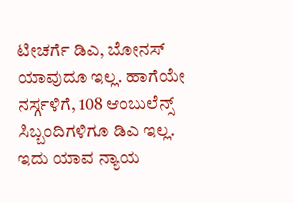ಟೀಚರ್ಗೆ ಡಿಎ, ಬೋನಸ್ ಯಾವುದೂ ಇಲ್ಲ. ಹಾಗೆಯೇ ನರ್ಸ್ಗಳಿಗೆ, 108 ಆಂಬುಲೆನ್ಸ್ ಸಿಬ್ಬಂದಿಗಳಿಗೂ ಡಿಎ ಇಲ್ಲ. ಇದು ಯಾವ ನ್ಯಾಯ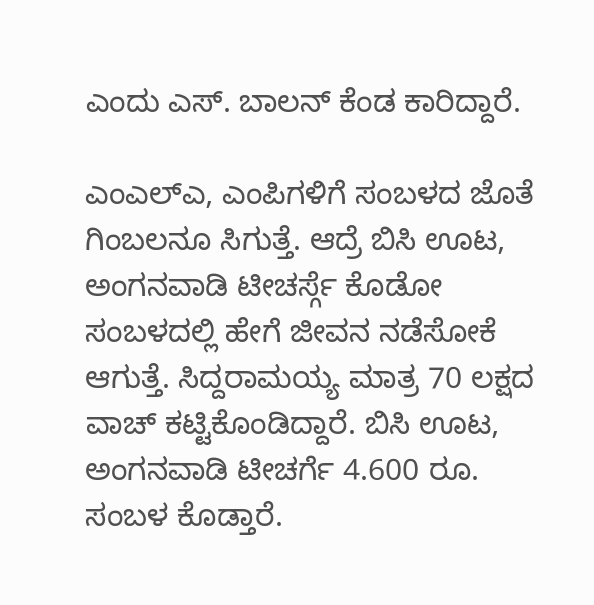ಎಂದು ಎಸ್. ಬಾಲನ್ ಕೆಂಡ ಕಾರಿದ್ದಾರೆ.

ಎಂಎಲ್ಎ, ಎಂಪಿಗಳಿಗೆ ಸಂಬಳದ ಜೊತೆ ಗಿಂಬಲನೂ ಸಿಗುತ್ತೆ. ಆದ್ರೆ ಬಿಸಿ ಊಟ, ಅಂಗನವಾಡಿ ಟೀಚರ್ಸ್ಗೆ ಕೊಡೋ ಸಂಬಳದಲ್ಲಿ ಹೇಗೆ ಜೀವನ ನಡೆಸೋಕೆ ಆಗುತ್ತೆ. ಸಿದ್ದರಾಮಯ್ಯ ಮಾತ್ರ 70 ಲಕ್ಷದ ವಾಚ್ ಕಟ್ಟಿಕೊಂಡಿದ್ದಾರೆ. ಬಿಸಿ ಊಟ, ಅಂಗನವಾಡಿ ಟೀಚರ್ಗೆ 4.600 ರೂ. ಸಂಬಳ ಕೊಡ್ತಾರೆ.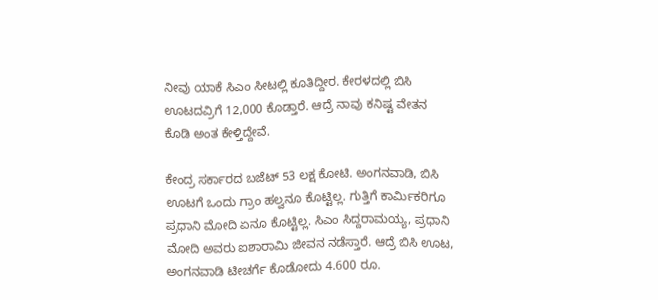ನೀವು ಯಾಕೆ ಸಿಎಂ ಸೀಟಲ್ಲಿ ಕೂತಿದ್ದೀರ. ಕೇರಳದಲ್ಲಿ ಬಿಸಿ ಊಟದವ್ರಿಗೆ 12,000 ಕೊಡ್ತಾರೆ. ಆದ್ರೆ ನಾವು ಕನಿಷ್ಟ ವೇತನ ಕೊಡಿ ಅಂತ ಕೇಳ್ತಿದ್ದೇವೆ.

ಕೇಂದ್ರ ಸರ್ಕಾರದ ಬಜೆಟ್ 53 ಲಕ್ಷ ಕೋಟಿ. ಅಂಗನವಾಡಿ, ಬಿಸಿ ಊಟಗೆ ಒಂದು ಗ್ರಾಂ ಹಲ್ವನೂ ಕೊಟ್ಟಿಲ್ಲ. ಗುತ್ತಿಗೆ ಕಾರ್ಮಿಕರಿಗೂ ಪ್ರಧಾನಿ ಮೋದಿ ಏನೂ ಕೊಟ್ಟಿಲ್ಲ. ಸಿಎಂ ಸಿದ್ದರಾಮಯ್ಯ, ಪ್ರಧಾನಿ ಮೋದಿ ಅವರು ಐಶಾರಾಮಿ ಜೀವನ ನಡೆಸ್ತಾರೆ. ಆದ್ರೆ ಬಿಸಿ ಊಟ, ಅಂಗನವಾಡಿ ಟೀಚರ್ಗೆ ಕೊಡೋದು 4.600 ರೂ.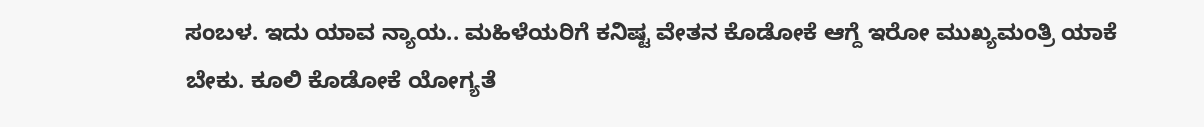ಸಂಬಳ. ಇದು ಯಾವ ನ್ಯಾಯ.. ಮಹಿಳೆಯರಿಗೆ ಕನಿಷ್ಟ ವೇತನ ಕೊಡೋಕೆ ಆಗ್ದೆ ಇರೋ ಮುಖ್ಯಮಂತ್ರಿ ಯಾಕೆ ಬೇಕು. ಕೂಲಿ ಕೊಡೋಕೆ ಯೋಗ್ಯತೆ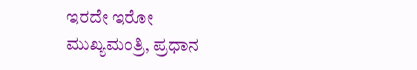ಇರದೇ ಇರೋ ಮುಖ್ಯಮಂತ್ರಿ, ಪ್ರಧಾನ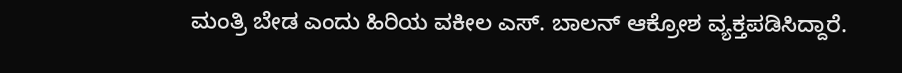ಮಂತ್ರಿ ಬೇಡ ಎಂದು ಹಿರಿಯ ವಕೀಲ ಎಸ್. ಬಾಲನ್ ಆಕ್ರೋಶ ವ್ಯಕ್ತಪಡಿಸಿದ್ದಾರೆ.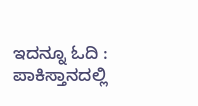ಇದನ್ನೂ ಓದಿ : ಪಾಕಿಸ್ತಾನದಲ್ಲಿ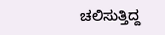ಚಲಿಸುತ್ತಿದ್ದ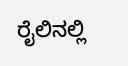ರೈಲಿನಲ್ಲಿ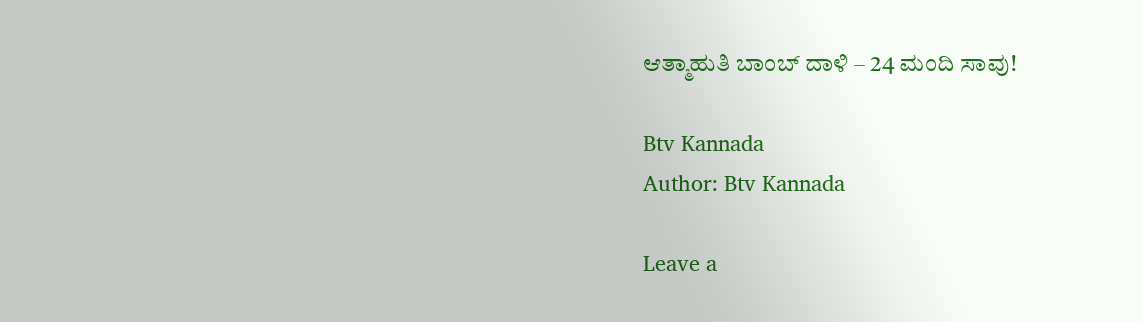ಆತ್ಮಾಹುತಿ ಬಾಂಬ್ ದಾಳಿ – 24 ಮಂದಿ ಸಾವು!

Btv Kannada
Author: Btv Kannada

Leave a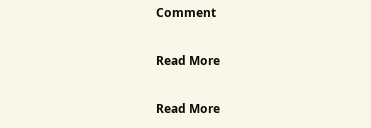Comment

Read More

Read More